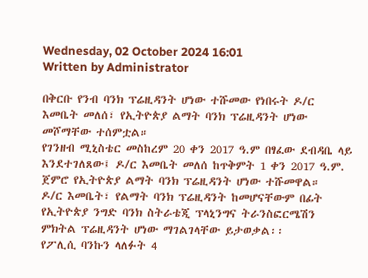Wednesday, 02 October 2024 16:01
Written by Administrator

በቅርቡ የንብ ባንክ ፕሬዚዳንት ሆነው ተሹመው የነበሩት ዶ/ር እመቤት መለሰ፣ የኢትዮጵያ ልማት ባንክ ፕሬዚዳንት ሆነው መሾማቸው ተሰምቷል።
የገንዘብ ሚኒስቴር መስከረም 20 ቀን 2017 ዓ.ም በፃፈው ደብዳቤ ላይ እንደተገለጸው፤ ዶ/ር እመቤት መለሰ ከጥቅምት 1 ቀን 2017 ዓ.ም. ጀምሮ የኢትዮጵያ ልማት ባንክ ፕሬዚዳንት ሆነው ተሹመዋል።
ዶ/ር እመቤት፣ የልማት ባንክ ፕሬዚዳንት ከመሆናቸውም በፊት የኢትዮጵያ ንግድ ባንክ ስትራቴጂ ፕላኒንግና ትራንስፎርሜሽን ምክትል ፕሬዚዳንት ሆነው ማገልገላቸው ይታወቃል፡፡
የፖሊሲ ባንኩን ላለፉት 4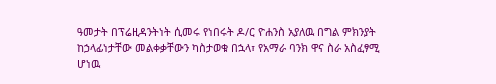ዓመታት በፕሬዚዳንትነት ሲመሩ የነበሩት ዶ/ር ዮሐንስ አያለዉ በግል ምክንያት ከኃላፊነታቸው መልቀቃቸውን ካስታወቁ በኋላ፣ የአማራ ባንክ ዋና ስራ አስፈፃሚ ሆነዉ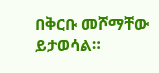በቅርቡ መሾማቸው ይታወሳል።